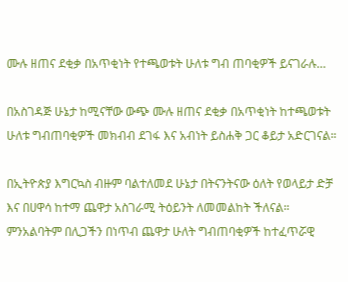ሙሉ ዘጠና ደቂቃ በአጥቂነት የተጫወቱት ሁለቱ ግብ ጠባቂዎች ይናገራሉ…

በአስገዳጅ ሁኔታ ከሚናቸው ውጭ ሙሉ ዘጠና ደቂቃ በአጥቂነት ከተጫወቱት ሁለቱ ግብጠባቂዎች መክብብ ደገፋ እና አብነት ይስሐቅ ጋር ቆይታ አድርገናል።

በኢትዮጵያ እግርኳስ ብዙም ባልተለመደ ሁኔታ በትናንትናው ዕለት የወላይታ ድቻ እና በሀዋሳ ከተማ ጨዋታ አስገራሚ ትዕይንት ለመመልከት ችለናል። ምንአልባትም በሊጋችን በነጥብ ጨዋታ ሁለት ግብጠባቂዎች ከተፈጥሯዊ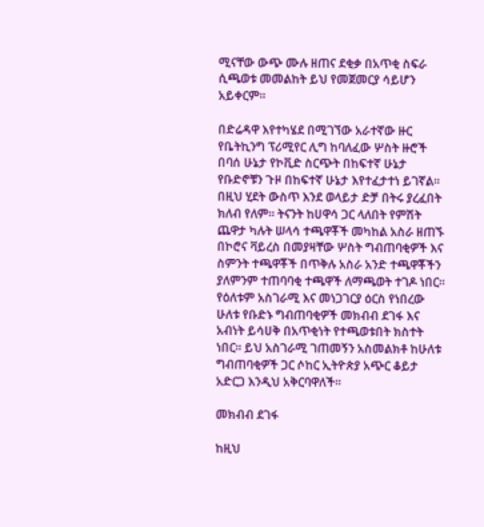ሚናቸው ውጭ ሙሉ ዘጠና ደቂቃ በአጥቂ ስፍራ ሲጫወቱ መመልከት ይህ የመጀመርያ ሳይሆን አይቀርም።

በድሬዳዋ እየተካሄደ በሚገኘው አራተኛው ዙር የቤትኪንግ ፕሪሚየር ሊግ ከባለፈው ሦስት ዙሮች በባሰ ሁኔታ የኮቪድ ስርጭት በከፍተኛ ሁኔታ የቡድኖቹን ጉዞ በከፍተኛ ሁኔታ እየተፈታተነ ይገኛል። በዚህ ሂደት ውስጥ እንደ ወላይታ ድቻ በትሩ ያረፈበት ክለብ የለም። ትናንት ከሀዋሳ ጋር ላለበት የምሽት ጨዋታ ካሉት ሠላሳ ተጫዋቾች መካከል አስራ ዘጠኙ በኮሮና ቫይረስ በመያዛቸው ሦስት ግብጠባቂዎች እና ስምንት ተጫዋቾች በጥቅሉ አስራ አንድ ተጫዋቾችን ያለምንም ተጠባባቂ ተጫዋች ለማጫወት ተገዶ ነበር። የዕለቱም አስገራሚ እና መነጋገርያ ዕርስ የነበረው ሁለቱ የቡድኑ ግብጠባቂዎች መክብብ ደገፋ እና አብነት ይሳሀቅ በአጥቂነት የተጫወቱበት ክስተት ነበር። ይህ አስገራሚ ገጠመኝን አስመልክቶ ከሁለቱ ግብጠባቂዎች ጋር ሶከር ኢትዮጵያ አጭር ቆይታ አድርጋ እንዲህ አቅርባዋለች።

መክብብ ደገፋ

ከዚህ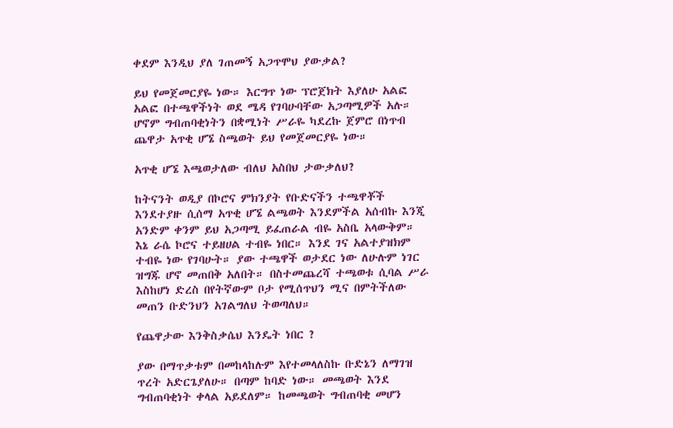ቀደም እንዲህ ያለ ገጠመኝ አጋጥሞህ ያውቃል?

ይህ የመጀመርያዬ ነው። እርግጥ ነው ፕሮጀክት እያለሁ አልፎ አልፎ በተጫዋችነት ወደ ሜዳ የገባሁባቸው አጋጣሚዎች አሉ። ሆኖም ግብጠባቂነትን በቋሚነት ሥራዬ ካደረኩ ጀምሮ በነጥብ ጨዋታ አጥቂ ሆኜ ስጫወት ይህ የመጀመርያዬ ነው።

አጥቂ ሆኜ እጫወታለው ብለህ አስበህ ታውቃለህ?

ከትናንት ወዲያ በኮሮና ምክንያት የቡድናችን ተጫዋቾች እንደተያዙ ሲሰማ አጥቂ ሆኜ ልጫወት እንደምችል አሰብኩ እንጂ አንድም ቀንም ይህ አጋጣሚ ይፈጠራል ብዬ አስቤ አላውቅም። እኔ ራሴ ኮሮና ተይዘሀል ተብዬ ነበር። እንደ ገና አልተያዝክም ተብዬ ነው የገባሁት። ያው ተጫዋች ወታደር ነው ለሁሉም ነገር ዝግጁ ሆኖ መጠበቅ አለበት። በስተመጨረሻ ተጫወቱ ሲባል ሥራ እስከሆነ ድረስ በየትኛውም ቦታ የሚሰጥህን ሚና በምትችለው መጠን ቡድንህን አገልግለህ ትወጣለህ።

የጨዋታው እንቅስቃሴህ እንዴት ነበር ?

ያው በማጥቃቱም በመከላከሉም እየተመላለስኩ ቡድኔን ለማገዝ ጥረት አድርጌያለሁ። በጣም ከባድ ነው። መጫወት እንደ ግብጠባቂነት ቀላል አይደለም። ከመጫወት ግብጠባቂ መሆን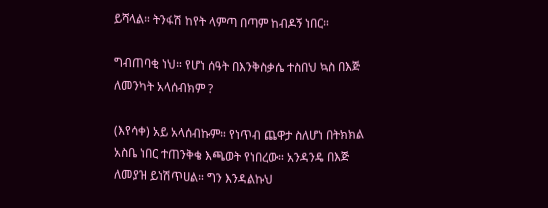ይሻላል። ትንፋሽ ከየት ላምጣ በጣም ከብዶኝ ነበር።

ግብጠባቂ ነህ። የሆነ ሰዓት በእንቅስቃሴ ተስበህ ኳስ በእጅ ለመንካት አላሰብክም ?

(እየሳቀ) አይ አላሰብኩም። የነጥብ ጨዋታ ስለሆነ በትክክል አስቤ ነበር ተጠንቅቄ እጫወት የነበረው። አንዳንዴ በእጅ ለመያዝ ይነሽጥሀል። ግን እንዳልኩህ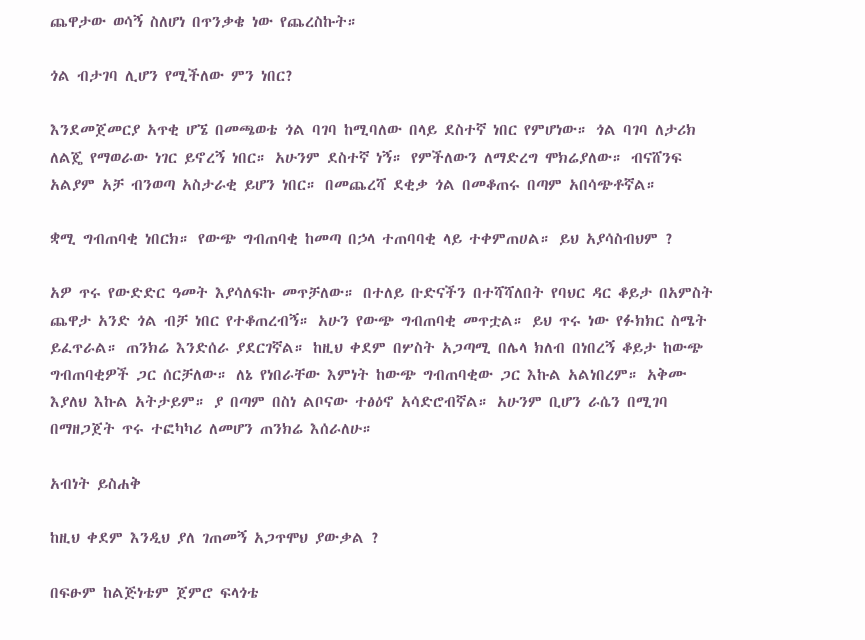ጨዋታው ወሳኝ ስለሆነ በጥንቃቄ ነው የጨረስኩት።

ጎል ብታገባ ሊሆን የሚችለው ምን ነበር?

እንደመጀመርያ አጥቂ ሆኜ በመጫወቴ ጎል ባገባ ከሚባለው በላይ ደስተኛ ነበር የምሆነው። ጎል ባገባ ለታሪክ ለልጄ የማወራው ነገር ይኖረኝ ነበር። አሁንም ደስተኛ ነኝ። የምችለውን ለማድረግ ሞክሬያለው። ብናሸንፍ አልያም አቻ ብንወጣ አስታራቂ ይሆን ነበር። በመጨረሻ ደቂቃ ጎል በመቆጠሩ በጣም አበሳጭቶኛል።

ቋሚ ግብጠባቂ ነበርክ። የውጭ ግብጠባቂ ከመጣ በኃላ ተጠባባቂ ላይ ተቀምጠሀል። ይህ አያሳስብህም ?

አዎ ጥሩ የውድድር ዓመት እያሳለፍኩ መጥቻለው። በተለይ ቡድናችን በተሻሻለበት የባህር ዳር ቆይታ በአምስት ጨዋታ አንድ ጎል ብቻ ነበር የተቆጠረብኝ። አሁን የውጭ ግብጠባቂ መጥቷል። ይህ ጥሩ ነው የፉክክር ስሜት ይፈጥራል። ጠንክሬ እንድሰራ ያደርገኛል። ከዚህ ቀደም በሦስት አጋጣሚ በሌላ ክለብ በነበረኝ ቆይታ ከውጭ ግብጠባቂዎች ጋር ሰርቻለው። ለኔ የነበራቸው እምነት ከውጭ ግብጠባቂው ጋር እኩል አልነበረም። አቅሙ እያለህ እኩል አትታይም። ያ በጣም በስነ ልቦናው ተፅዕኖ አሳድሮብኛል። አሁንም ቢሆን ራሴን በሚገባ በማዘጋጀት ጥሩ ተፎካካሪ ለመሆን ጠንክሬ እሰራለሁ።

አብነት ይስሐቅ

ከዚህ ቀደም እንዲህ ያለ ገጠመኝ አጋጥሞህ ያውቃል ?

በፍፁም ከልጅነቴም ጀምሮ ፍላጎቴ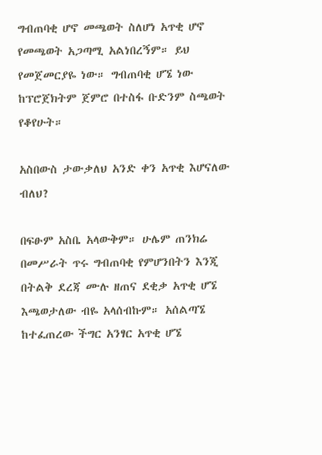ግብጠባቂ ሆኖ መጫወት ስለሆነ አጥቂ ሆኖ የመጫወት አጋጣሚ አልነበረኝም። ይህ የመጀመርያዬ ነው። ግብጠባቂ ሆኜ ነው ከፕሮጀክትም ጀምሮ በተስፋ ቡድንም ስጫወት የቆየሁት።

አስበውስ ታውቃለህ አንድ ቀን አጥቂ እሆናለው ብለህ?

በፍፁም አስቤ አላውቅም። ሁሌም ጠንክሬ በመሥራት ጥሩ ግብጠባቂ የምሆንበትን እንጂ በትልቅ ደረጃ ሙሉ ዘጠና ደቂቃ አጥቂ ሆኜ እጫወታለው ብዬ አላሰብኩም። አሰልጣኜ ከተፈጠረው ችግር አንፃር አጥቂ ሆኜ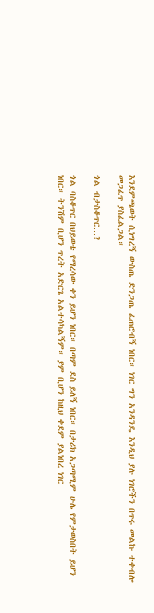እንደምጫወት ሲነግረኝ ውስጤ ድንጋጤ ፈጠሮብኝ ነበር። ነገር ግን አንዳንዴ እንዲህ ያሉ ነገሮችን በጥሩ መልኩ ተቀብሎ መጋፈጥ ያስፈልጋል።

ጎል ብታስቆጥር…?

ጎል ባስቆጥር በህይወቴ የማረሳው ቀን ይሆን ነበር። በጣም ደስ ይለኝ ነበር። በታሪክ አጋጣሚም ሁሌ የምታወስበት ይሆን ነበር። ትንሽም ቢሆን ጥረት አድርጌ አልተሳካልኝም። ያም ቢሆን ከዚህ ቀደም ያልነበረ ነገር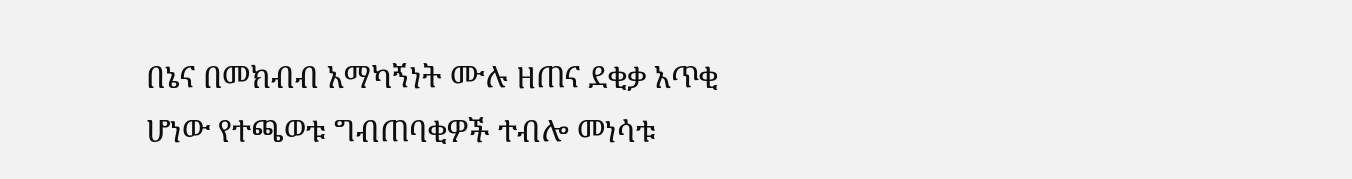በኔና በመክብብ አማካኝነት ሙሉ ዘጠና ደቂቃ አጥቂ ሆነው የተጫወቱ ግብጠባቂዎች ተብሎ መነሳቱ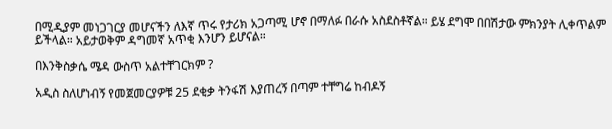በሚዲያም መነጋገርያ መሆናችን ለእኛ ጥሩ የታሪክ አጋጣሚ ሆኖ በማለፉ በራሱ አስደስቶኛል። ይሄ ደግሞ በበሽታው ምክንያት ሊቀጥልም ይችላል። አይታወቅም ዳግመኛ አጥቂ እንሆን ይሆናል።

በእንቅስቃሴ ሜዳ ውስጥ አልተቸገርክም ?

አዲስ ስለሆነብኝ የመጀመርያዎቹ 25 ደቂቃ ትንፋሽ እያጠረኝ በጣም ተቸግሬ ከብዶኝ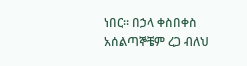ነበር። በኃላ ቀስበቀስ አሰልጣኞቼም ረጋ ብለህ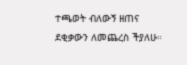ተጫወት ብለውኝ ዘጠና ደቂቃውን ለመጨረስ ችያለሁ።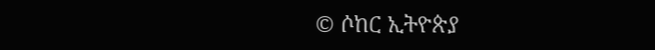© ሶከር ኢትዮጵያ